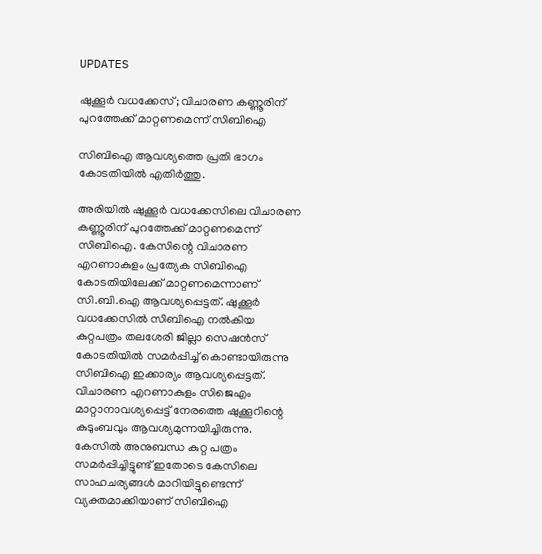UPDATES

ഷുക്കൂർ വധക്കേസ്; വിചാരണ കണ്ണൂരിന് പുറത്തേക്ക് മാറ്റണമെന്ന് സിബിഐ

സിബിഐ ആവശ്യത്തെ പ്രതി ഭാഗം കോടതിയിൽ എതിർത്തു.

അരിയില്‍ ഷുക്കൂര്‍ വധക്കേസിലെ വിചാരണ കണ്ണൂരിന് പുറത്തേക്ക് മാറ്റണമെന്ന് സിബിഐ. കേസിന്റെ‍ വിചാരണ എറണാകുളം പ്രത്യേക സിബിഐ കോടതിയിലേക്ക് മാറ്റണമെന്നാണ് സി.ബി.ഐ ആവശ്യപ്പെട്ടത്. ഷുക്കൂർ വധക്കേസിൽ സിബിഐ നൽകിയ കുറ്റപത്രം തലശേരി ജില്ലാ സെഷൻസ് കോടതിയിൽ സമർപ്പിച്ച് കൊണ്ടായിരുന്നു സിബിഐ ഇക്കാര്യം ആവശ്യപ്പെട്ടത്. വിചാരണ എറണാകുളം സിജെഎം മാറ്റാനാവശ്യപ്പെട്ട് നേരത്തെ ഷുക്കൂറിന്റെ കുടുംബവും ആവശ്യമുന്നയിച്ചിരുന്നു. കേസിൽ അനുബന്ധ കുറ്റ പത്രം സമർപ്പിച്ചിട്ടുണ്ട് ഇതോടെ കേസിലെ സാഹചര്യങ്ങൾ മാറിയിട്ടുണ്ടെന്ന് വ്യക്തമാക്കിയാണ് സിബിഐ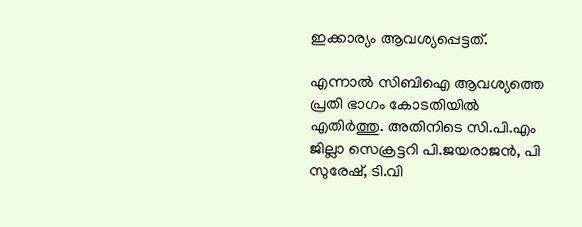ഇക്കാര്യം ആവശ്യപ്പെട്ടത്.

എന്നാൽ സിബിഐ ആവശ്യത്തെ പ്രതി ഭാഗം കോടതിയിൽ എതിർത്തു. അതിനിടെ സി.പി.എം ജില്ലാ സെക്രട്ടറി പി.ജയരാജന്‍, പി സുരേഷ്, ടി.വി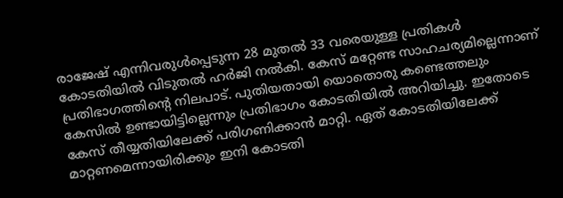രാജേഷ് എന്നിവരുള്‍പ്പെടുന്ന 28 മുതൽ 33 വരെയുള്ള പ്രതികൾ കോടതിയിൽ വിടുതൽ ഹർജി നൽകി. കേസ് മറ്റേണ്ട സാഹചര്യമില്ലെന്നാണ് പ്രതിഭാഗത്തിന്റെ നിലപാട്. പുതിയതായി യൊതൊരു കണ്ടെത്തലും കേസിൽ ഉണ്ടായിട്ടില്ലെന്നും പ്രതിഭാഗം കോടതിയിൽ അറിയിച്ചു. ഇതോടെ കേസ് തീയ്യതിയിലേക്ക് പരിഗണിക്കാൻ മാറ്റി. ഏത് കോടതിയിലേക്ക് മാറ്റണമെന്നായിരിക്കും ഇനി കോടതി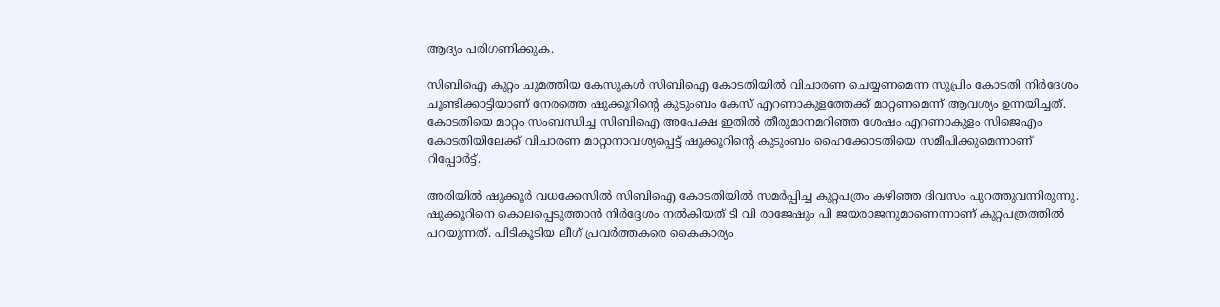ആദ്യം പരിഗണിക്കുക.

സിബിഐ കുറ്റം ചുമത്തിയ കേസുകൾ സിബിഐ കോടതിയിൽ വിചാരണ ചെയ്യണമെന്ന സുപ്രിം കോടതി നിർദേശം ചൂണ്ടിക്കാട്ടിയാണ് നേരത്തെ ഷുക്കൂറിന്റെ കുടുംബം കേസ് എറണാകുളത്തേക്ക് മാറ്റണമെന്ന് ആവശ്യം ഉന്നയിച്ചത്. കോടതിയെ മാറ്റം സംബന്ധിച്ച സിബിഐ അപേക്ഷ ഇതിൽ തീരുമാനമറിഞ്ഞ ശേഷം എറണാകുളം സിജെഎം കോടതിയിലേക്ക് വിചാരണ മാറ്റാനാവശ്യപ്പെട്ട് ഷുക്കൂറിന്റെ കുടുംബം ഹൈക്കോടതിയെ സമീപിക്കുമെന്നാണ് റിപ്പോർട്ട്.

അരിയില്‍ ഷുക്കൂര്‍ വധക്കേസില്‍ സിബിഐ കോടതിയില്‍ സമര്‍പ്പിച്ച കുറ്റപത്രം കഴിഞ്ഞ ദിവസം പുറത്തുവന്നിരുന്നു. ഷുക്കൂറിനെ കൊലപ്പെടുത്താന്‍ നിര്‍ദ്ദേശം നല്‍കിയത് ടി വി രാജേഷും പി ജയരാജനുമാണെന്നാണ് കുറ്റപത്രത്തില്‍ പറയുന്നത്. പിടികൂടിയ ലീഗ് പ്രവര്‍ത്തകരെ കൈകാര്യം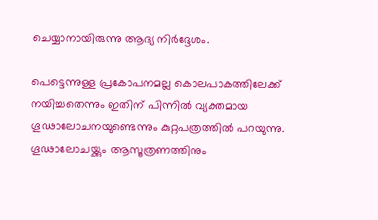ചെയ്യാനായിരുന്നു ആദ്യ നിര്‍ദ്ദേശം.

പെട്ടെന്നുള്ള പ്രകോപനമല്ല കൊലപാകത്തിലേക്ക് നയിച്ചതെന്നും ഇതിന് പിന്നില്‍ വ്യക്തമായ ഗൂഢാലോചനയുണ്ടെന്നും കുറ്റപത്രത്തില്‍ പറയുന്നു. ഗൂഢാലോചയ്ക്കും ആസൂത്രണത്തിനും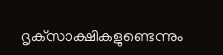ദൃക്‌സാക്ഷികളുണ്ടെന്നും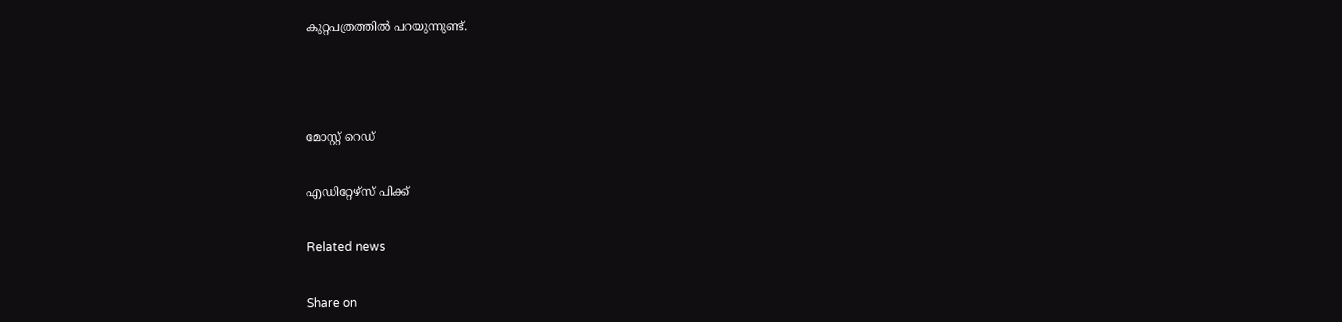കുറ്റപത്രത്തില്‍ പറയുന്നുണ്ട്.





മോസ്റ്റ് റെഡ്


എഡിറ്റേഴ്സ് പിക്ക്


Related news


Share on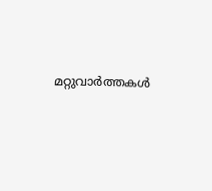മറ്റുവാര്‍ത്തകള്‍